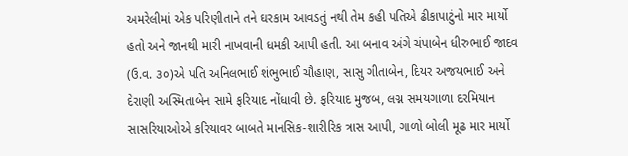અમરેલીમાં એક પરિણીતાને તને ઘરકામ આવડતું નથી તેમ કહી પતિએ ઢીકાપાટુંનો માર માર્યો હતો અને જાનથી મારી નાખવાની ધમકી આપી હતી. આ બનાવ અંગે ચંપાબેન ધીરુભાઈ જાદવ (ઉ.વ. ૩૦)એ પતિ અનિલભાઈ શંભુભાઈ ચૌહાણ, સાસુ ગીતાબેન, દિયર અજયભાઈ અને દેરાણી અસ્મિતાબેન સામે ફરિયાદ નોંધાવી છે. ફરિયાદ મુજબ, લગ્ન સમયગાળા દરમિયાન સાસરિયાઓએ કરિયાવર બાબતે માનસિક-શારીરિક ત્રાસ આપી, ગાળો બોલી મૂઢ માર માર્યો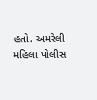હતો. અમરેલી મહિલા પોલીસ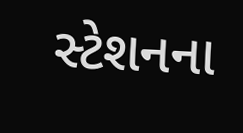સ્ટેશનના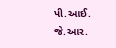પી.આઈ. જે.આર.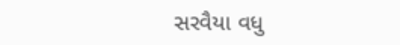સરવૈયા વધુ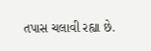તપાસ ચલાવી રહ્યા છે.